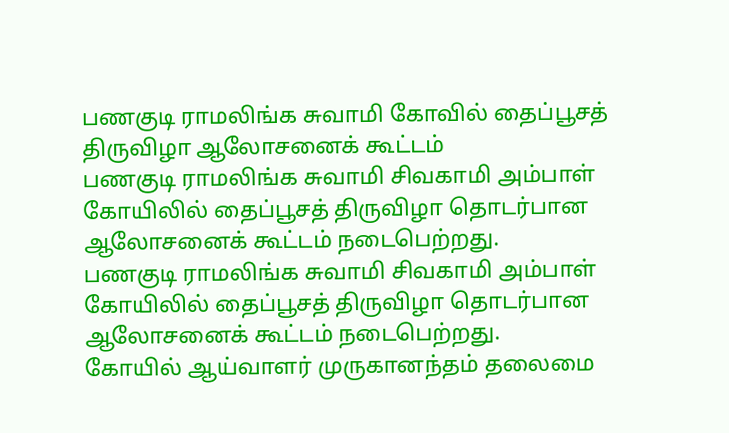பணகுடி ராமலிங்க சுவாமி கோவில் தைப்பூசத் திருவிழா ஆலோசனைக் கூட்டம்
பணகுடி ராமலிங்க சுவாமி சிவகாமி அம்பாள் கோயிலில் தைப்பூசத் திருவிழா தொடர்பான ஆலோசனைக் கூட்டம் நடைபெற்றது.
பணகுடி ராமலிங்க சுவாமி சிவகாமி அம்பாள் கோயிலில் தைப்பூசத் திருவிழா தொடர்பான ஆலோசனைக் கூட்டம் நடைபெற்றது.
கோயில் ஆய்வாளர் முருகானந்தம் தலைமை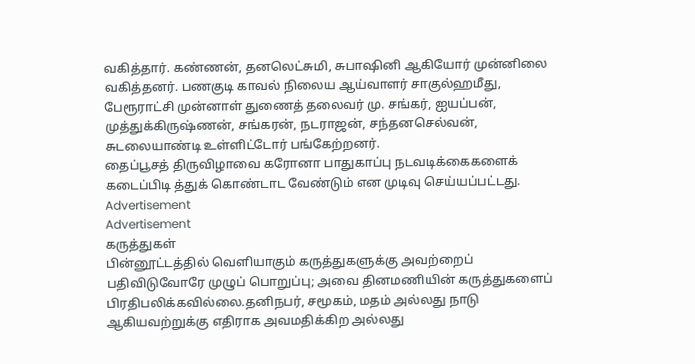வகித்தார். கண்ணன், தனலெட்சுமி, சுபாஷினி ஆகியோர் முன்னிலை வகித்தனர். பணகுடி காவல் நிலைய ஆய்வாளர் சாகுல்ஹமீது, பேரூராட்சி முன்னாள் துணைத் தலைவர் மு. சங்கர், ஐயப்பன், முத்துக்கிருஷ்ணன், சங்கரன், நடராஜன், சந்தனசெல்வன், சுடலையாண்டி உள்ளிட்டோர் பங்கேற்றனர்.
தைப்பூசத் திருவிழாவை கரோனா பாதுகாப்பு நடவடிக்கைகளைக் கடைப்பிடி த்துக் கொண்டாட வேண்டும் என முடிவு செய்யப்பட்டது.
Advertisement
Advertisement
கருத்துகள்
பின்னூட்டத்தில் வெளியாகும் கருத்துகளுக்கு அவற்றைப் பதிவிடுவோரே முழுப் பொறுப்பு; அவை தினமணியின் கருத்துகளைப் பிரதிபலிக்கவில்லை.தனிநபர், சமூகம், மதம் அல்லது நாடு ஆகியவற்றுக்கு எதிராக அவமதிக்கிற அல்லது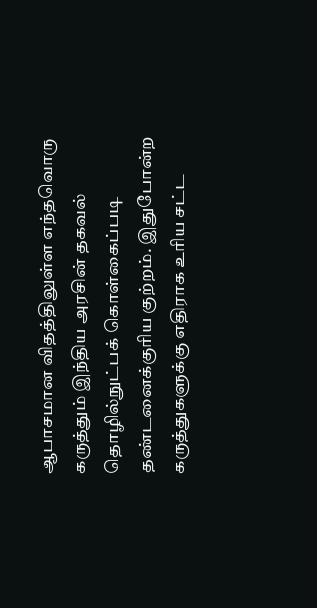ஆபாசமான விதத்திலுள்ள எந்தவொரு கருத்தும் இந்திய அரசின் தகவல் தொழில்நுட்பக் கொள்கைப்படி தண்டனைக்குரிய குற்றம். இதுபோன்ற கருத்துகளுக்கு எதிராக உரிய சட்ட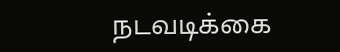நடவடிக்கை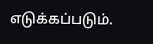எடுக்கப்படும்.